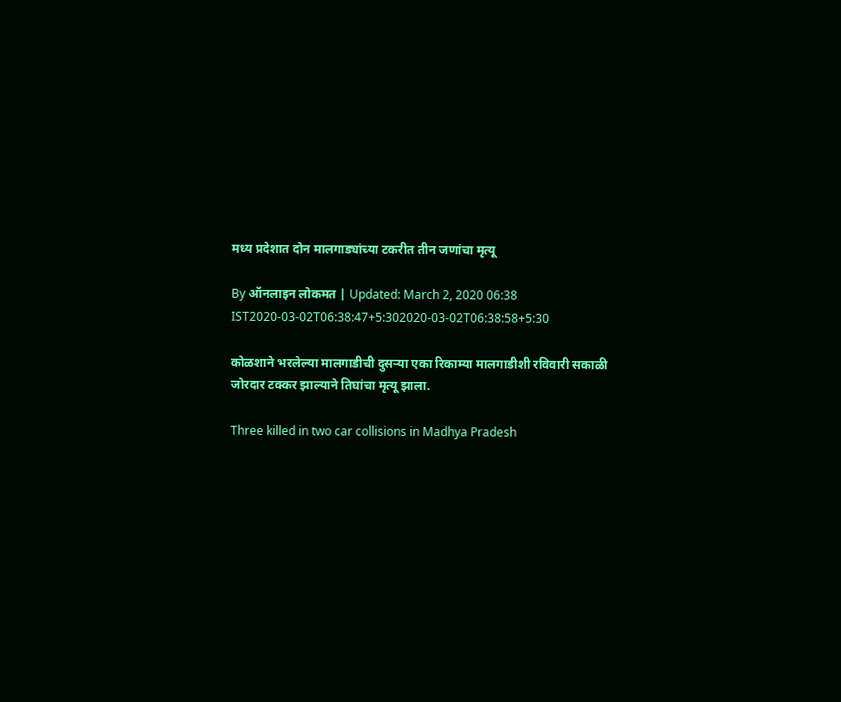मध्य प्रदेशात दोन मालगाड्यांच्या टकरीत तीन जणांचा मृत्यू

By ऑनलाइन लोकमत | Updated: March 2, 2020 06:38 IST2020-03-02T06:38:47+5:302020-03-02T06:38:58+5:30

कोळशाने भरलेल्या मालगाडीची दुसऱ्या एका रिकाम्या मालगाडीशी रविवारी सकाळी जोरदार टक्कर झाल्याने तिघांचा मृत्यू झाला.

Three killed in two car collisions in Madhya Pradesh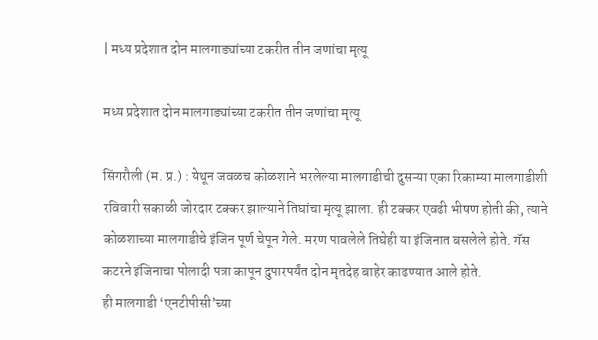| मध्य प्रदेशात दोन मालगाड्यांच्या टकरीत तीन जणांचा मृत्यू

मध्य प्रदेशात दोन मालगाड्यांच्या टकरीत तीन जणांचा मृत्यू

सिंगरौली (म. प्र.) : येथून जवळच कोळशाने भरलेल्या मालगाडीची दुसऱ्या एका रिकाम्या मालगाडीशी रविवारी सकाळी जोरदार टक्कर झाल्याने तिघांचा मृत्यू झाला. ही टक्कर एवढी भीषण होती की, त्याने कोळशाच्या मालगाडीचे इंजिन पूर्ण चेपून गेले. मरण पावलेले तिघेही या इंजिनात बसलेले होते. गॅस कटरने इंजिनाचा पोलादी पत्रा कापून दुपारपर्यंत दोन मृतदेह बाहेर काढण्यात आले होते.
ही मालगाडी ‘एनटीपीसी’च्या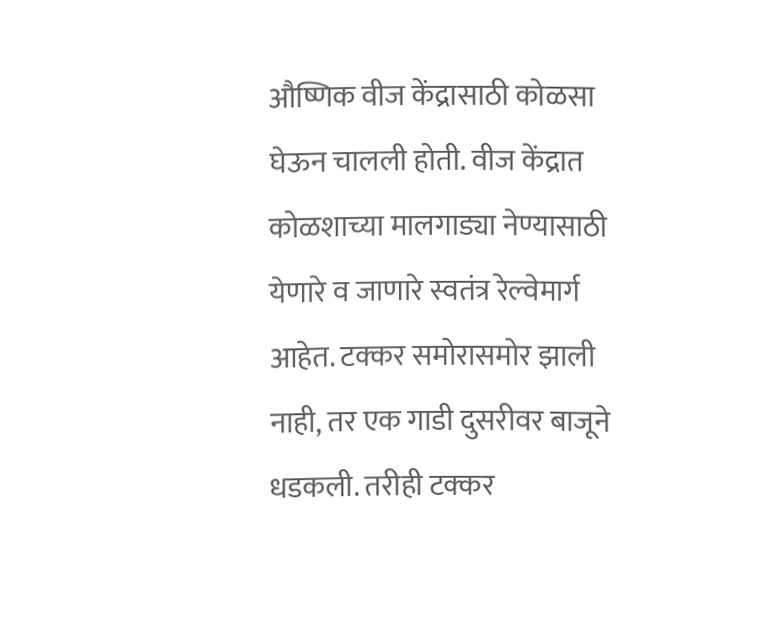औष्णिक वीज केंद्रासाठी कोळसा घेऊन चालली होती. वीज केंद्रात कोळशाच्या मालगाड्या नेण्यासाठी येणारे व जाणारे स्वतंत्र रेल्वेमार्ग आहेत. टक्कर समोरासमोर झाली नाही, तर एक गाडी दुसरीवर बाजूने धडकली. तरीही टक्कर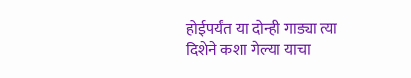होईपर्यंत या दोन्ही गाड्या त्या दिशेने कशा गेल्या याचा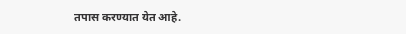तपास करण्यात येत आहे.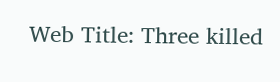Web Title: Three killed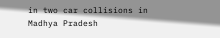in two car collisions in Madhya Pradesh